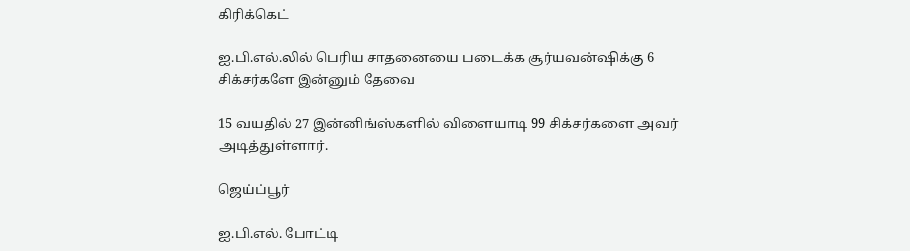கிரிக்கெட்

ஐ.பி.எல்.லில் பெரிய சாதனையை படைக்க சூர்யவன்ஷிக்கு 6 சிக்சர்களே இன்னும் தேவை

15 வயதில் 27 இன்னிங்ஸ்களில் விளையாடி 99 சிக்சர்களை அவர் அடித்துள்ளார்.

ஜெய்ப்பூர்

ஐ.பி.எல். போட்டி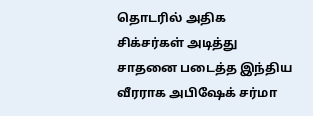தொடரில் அதிக சிக்சர்கள் அடித்து சாதனை படைத்த இந்திய வீரராக அபிஷேக் சர்மா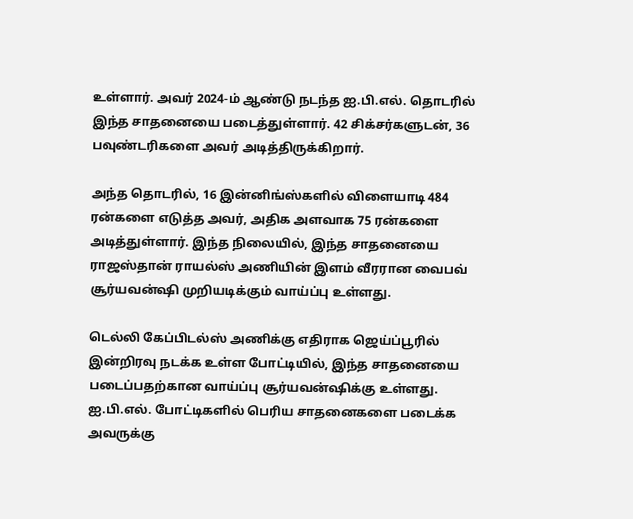உள்ளார். அவர் 2024-ம் ஆண்டு நடந்த ஐ.பி.எல். தொடரில் இந்த சாதனையை படைத்துள்ளார். 42 சிக்சர்களுடன், 36 பவுண்டரிகளை அவர் அடித்திருக்கிறார்.

அந்த தொடரில், 16 இன்னிங்ஸ்களில் விளையாடி 484 ரன்களை எடுத்த அவர், அதிக அளவாக 75 ரன்களை அடித்துள்ளார். இந்த நிலையில், இந்த சாதனையை ராஜஸ்தான் ராயல்ஸ் அணியின் இளம் வீரரான வைபவ் சூர்யவன்ஷி முறியடிக்கும் வாய்ப்பு உள்ளது.

டெல்லி கேப்பிடல்ஸ் அணிக்கு எதிராக ஜெய்ப்பூரில் இன்றிரவு நடக்க உள்ள போட்டியில், இந்த சாதனையை படைப்பதற்கான வாய்ப்பு சூர்யவன்ஷிக்கு உள்ளது. ஐ.பி.எல். போட்டிகளில் பெரிய சாதனைகளை படைக்க அவருக்கு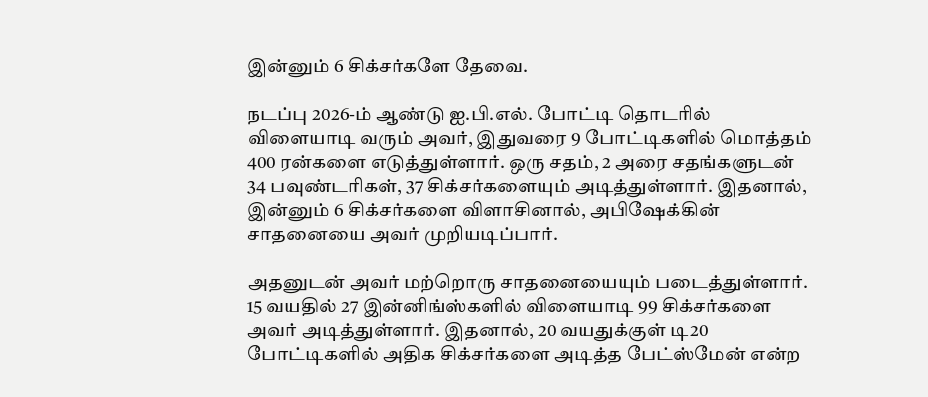இன்னும் 6 சிக்சர்களே தேவை.

நடப்பு 2026-ம் ஆண்டு ஐ.பி.எல். போட்டி தொடரில் விளையாடி வரும் அவர், இதுவரை 9 போட்டிகளில் மொத்தம் 400 ரன்களை எடுத்துள்ளார். ஒரு சதம், 2 அரை சதங்களுடன் 34 பவுண்டரிகள், 37 சிக்சர்களையும் அடித்துள்ளார். இதனால், இன்னும் 6 சிக்சர்களை விளாசினால், அபிஷேக்கின் சாதனையை அவர் முறியடிப்பார்.

அதனுடன் அவர் மற்றொரு சாதனையையும் படைத்துள்ளார். 15 வயதில் 27 இன்னிங்ஸ்களில் விளையாடி 99 சிக்சர்களை அவர் அடித்துள்ளார். இதனால், 20 வயதுக்குள் டி20 போட்டிகளில் அதிக சிக்சர்களை அடித்த பேட்ஸ்மேன் என்ற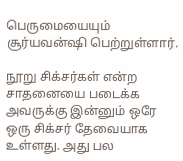பெருமையையும் சூர்யவன்ஷி பெற்றுள்ளார்.

நூறு சிக்சர்கள் என்ற சாதனையை படைக்க அவருக்கு இன்னும் ஒரே ஒரு சிக்சர் தேவையாக உள்ளது. அது பல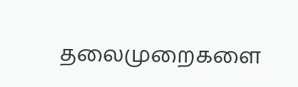தலைமுறைகளை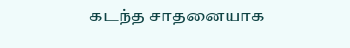கடந்த சாதனையாக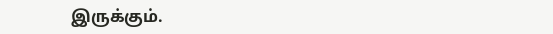இருக்கும்.